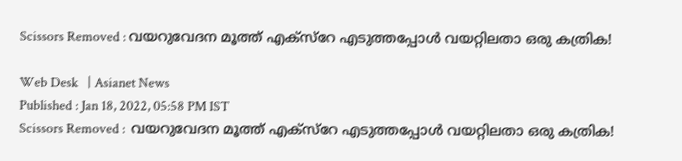Scissors Removed : വയറുവേദന മൂത്ത് എക്സ്റേ എടുത്തപ്പോള്‍ വയറ്റിലതാ ഒരു കത്രിക!

Web Desk   | Asianet News
Published : Jan 18, 2022, 05:58 PM IST
Scissors Removed :  വയറുവേദന മൂത്ത് എക്സ്റേ എടുത്തപ്പോള്‍ വയറ്റിലതാ ഒരു കത്രിക!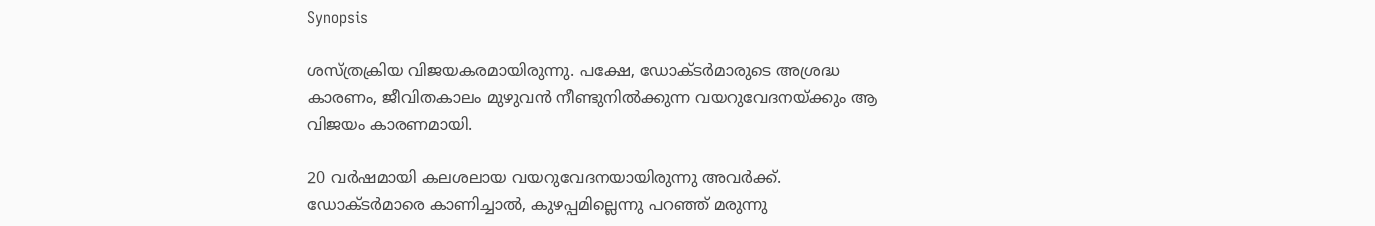Synopsis

ശസ്ത്രക്രിയ വിജയകരമായിരുന്നു. പക്ഷേ, ഡോക്ടര്‍മാരുടെ അശ്രദ്ധ കാരണം, ജീവിതകാലം മുഴുവന്‍ നീണ്ടുനില്‍ക്കുന്ന വയറുവേദനയ്ക്കും ആ വിജയം കാരണമായി.

20 വര്‍ഷമായി കലശലായ വയറുവേദനയായിരുന്നു അവര്‍ക്ക്. ഡോക്ടര്‍മാരെ കാണിച്ചാല്‍, കുഴപ്പമില്ലെന്നു പറഞ്ഞ് മരുന്നു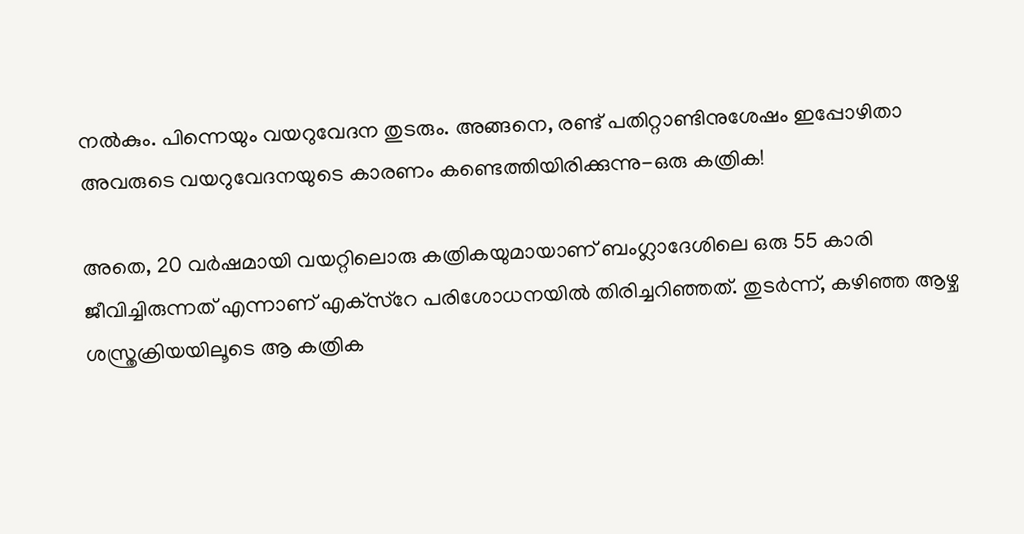നല്‍കും. പിന്നെയും വയറുവേദന തുടരും. അങ്ങനെ, രണ്ട് പതിറ്റാണ്ടിനുശേഷം ഇപ്പോഴിതാ അവരുടെ വയറുവേദനയുടെ കാരണം കണ്ടെത്തിയിരിക്കുന്നു-ഒരു കത്രിക!

അതെ, 20 വര്‍ഷമായി വയറ്റിലൊരു കത്രികയുമായാണ് ബംഗ്ലാദേശിലെ ഒരു 55 കാരി ജീവിച്ചിരുന്നത് എന്നാണ് എക്‌സ്‌റേ പരിശോധനയില്‍ തിരിച്ചറിഞ്ഞത്. തുടര്‍ന്ന്, കഴിഞ്ഞ ആഴ്ച ശസ്ത്രക്രിയയിലൂടെ ആ കത്രിക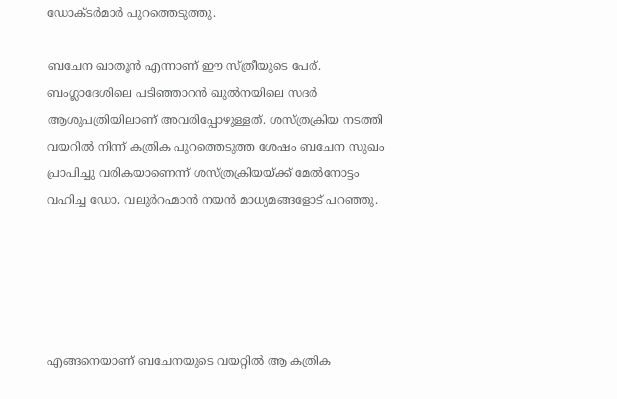ഡോക്ടര്‍മാര്‍ പുറത്തെടുത്തു.

ബചേന ഖാതൂന്‍ എന്നാണ് ഈ സ്ത്രീയുടെ പേര്. ബംഗ്ലാദേശിലെ പടിഞ്ഞാറന്‍ ഖുല്‍നയിലെ സദര്‍ ആശുപത്രിയിലാണ് അവരിപ്പോഴുള്ളത്. ശസ്ത്രക്രിയ നടത്തി വയറില്‍ നിന്ന് കത്രിക പുറത്തെടുത്ത ശേഷം ബചേന സുഖം പ്രാപിച്ചു വരികയാണെന്ന് ശസ്ത്രക്രിയയ്ക്ക് മേല്‍നോട്ടം വഹിച്ച ഡോ. വലുര്‍റഹ്മാന്‍ നയന്‍ മാധ്യമങ്ങളോട് പറഞ്ഞു.





എങ്ങനെയാണ് ബചേനയുടെ വയറ്റില്‍ ആ കത്രിക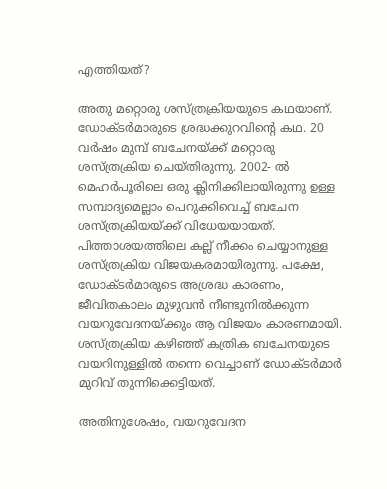എത്തിയത്?

അതു മറ്റൊരു ശസ്ത്രക്രിയയുടെ കഥയാണ്. ഡോക്ടര്‍മാരുടെ ശ്രദ്ധക്കുറവിന്റെ കഥ. 20 വര്‍ഷം മുമ്പ് ബചേനയ്ക്ക് മറ്റൊരു ശസ്ത്രക്രിയ ചെയ്തിരുന്നു. 2002- ല്‍ മെഹര്‍പൂരിലെ ഒരു ക്ലിനിക്കിലായിരുന്നു ഉള്ള സമ്പാദ്യമെല്ലാം പെറുക്കിവെച്ച് ബചേന ശസ്ത്രക്രിയയ്ക്ക് വിധേയയായത്. പിത്താശയത്തിലെ കല്ല് നീക്കം ചെയ്യാനുള്ള ശസ്ത്രക്രിയ വിജയകരമായിരുന്നു. പക്ഷേ, ഡോക്ടര്‍മാരുടെ അശ്രദ്ധ കാരണം, ജീവിതകാലം മുഴുവന്‍ നീണ്ടുനില്‍ക്കുന്ന വയറുവേദനയ്ക്കും ആ വിജയം കാരണമായി. ശസ്ത്രക്രിയ കഴിഞ്ഞ് കത്രിക ബചേനയുടെ വയറിനുള്ളില്‍ തന്നെ വെച്ചാണ് ഡോക്ടര്‍മാര്‍ മുറിവ് തുന്നിക്കെട്ടിയത്.

അതിനുശേഷം, വയറുവേദന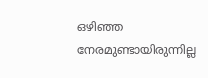ഒഴിഞ്ഞ നേരമുണ്ടായിരുന്നില്ല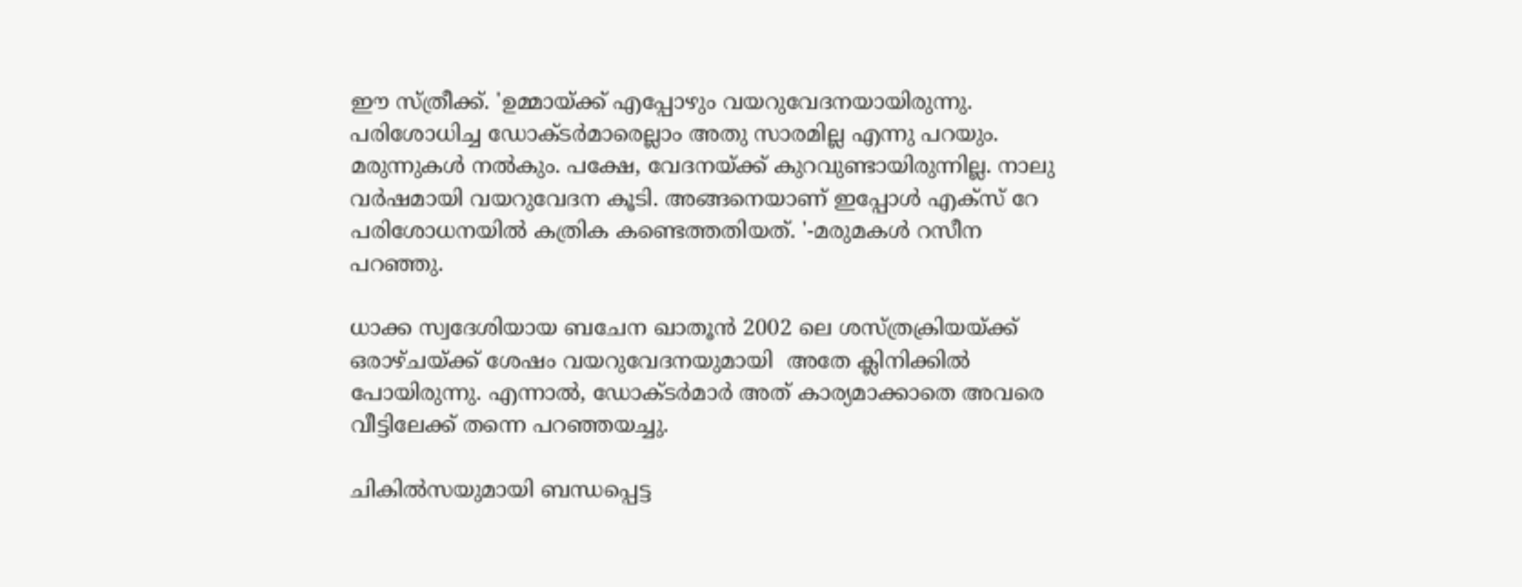ഈ സ്ത്രീക്ക്. 'ഉമ്മായ്ക്ക് എപ്പോഴും വയറുവേദനയായിരുന്നു. പരിശോധിച്ച ഡോക്ടര്‍മാരെല്ലാം അതു സാരമില്ല എന്നു പറയും. മരുന്നുകള്‍ നല്‍കും. പക്ഷേ, വേദനയ്ക്ക് കുറവുണ്ടായിരുന്നില്ല. നാലു വര്‍ഷമായി വയറുവേദന കൂടി. അങ്ങനെയാണ് ഇപ്പോള്‍ എക്‌സ് റേ പരിശോധനയില്‍ കത്രിക കണ്ടെത്തതിയത്. '-മരുമകള്‍ റസീന പറഞ്ഞു.

ധാക്ക സ്വദേശിയായ ബചേന ഖാതൂന്‍ 2002 ലെ ശസ്ത്രക്രിയയ്ക്ക് ഒരാഴ്ചയ്ക്ക് ശേഷം വയറുവേദനയുമായി  അതേ ക്ലിനിക്കില്‍ പോയിരുന്നു. എന്നാല്‍, ഡോക്ടര്‍മാര്‍ അത് കാര്യമാക്കാതെ അവരെ വീട്ടിലേക്ക് തന്നെ പറഞ്ഞയച്ചു.

ചികില്‍സയുമായി ബന്ധപ്പെട്ട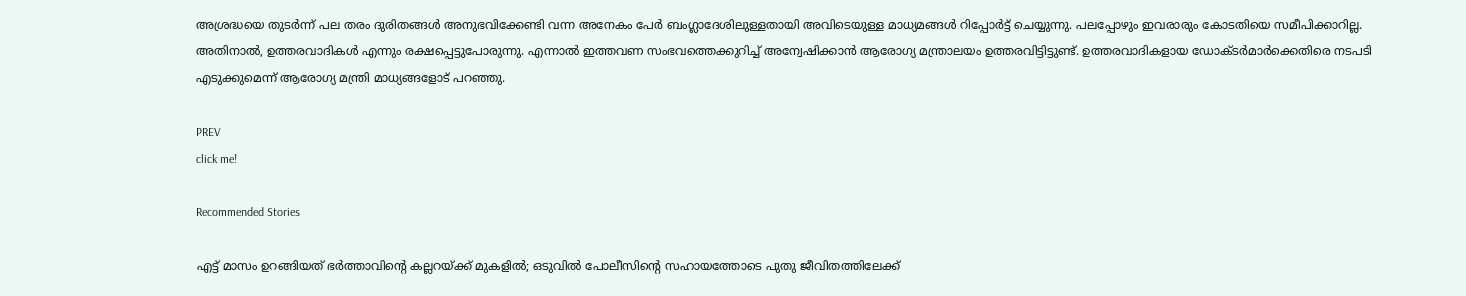അശ്രദ്ധയെ തുടര്‍ന്ന് പല തരം ദുരിതങ്ങള്‍ അനുഭവിക്കേണ്ടി വന്ന അനേകം പേര്‍ ബംഗ്ലാദേശിലുള്ളതായി അവിടെയുള്ള മാധ്യമങ്ങള്‍ റിപ്പോര്‍ട്ട് ചെയ്യുന്നു. പലപ്പോഴും ഇവരാരും കോടതിയെ സമീപിക്കാറില്ല. അതിനാല്‍, ഉത്തരവാദികള്‍ എന്നും രക്ഷപ്പെട്ടുപോരുന്നു. എന്നാല്‍ ഇത്തവണ സംഭവത്തെക്കുറിച്ച് അന്വേഷിക്കാന്‍ ആരോഗ്യ മന്ത്രാലയം ഉത്തരവിട്ടിട്ടുണ്ട്. ഉത്തരവാദികളായ ഡോക്ടര്‍മാര്‍ക്കെതിരെ നടപടി എടുക്കുമെന്ന് ആരോഗ്യ മന്ത്രി മാധ്യങ്ങളോട് പറഞ്ഞു.

PREV
click me!

Recommended Stories

എട്ട് മാസം ഉറങ്ങിയത് ഭർത്താവിന്‍റെ കല്ലറയ്ക്ക് മുകളിൽ; ഒടുവിൽ പോലീസിന്‍റെ സഹായത്തോടെ പുതു ജീവിതത്തിലേക്ക്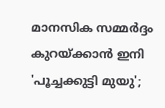മാനസിക സമ്മർദ്ദം കുറയ്ക്കാൻ ഇനി 'പൂച്ചക്കുട്ടി മുയു';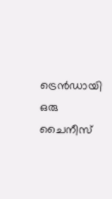ട്രെൻഡായി ഒരു ചൈനീസ്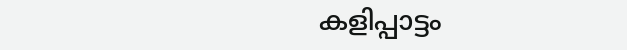കളിപ്പാട്ടം